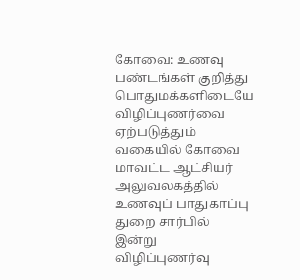கோவை: உணவு பண்டங்கள் குறித்து பொதுமக்களிடையே விழிப்புணர்வை ஏற்படுத்தும் வகையில் கோவை மாவட்ட ஆட்சியர் அலுவலகத்தில் உணவுப் பாதுகாப்பு துறை சார்பில் இன்று விழிப்புணர்வு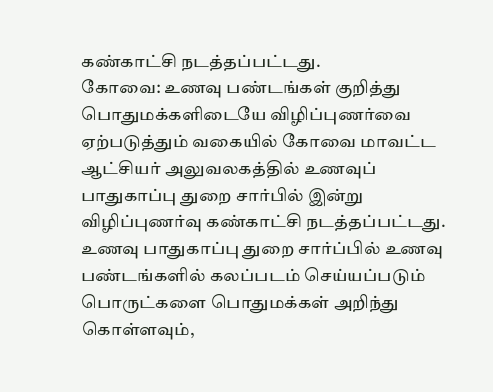கண்காட்சி நடத்தப்பட்டது.
கோவை: உணவு பண்டங்கள் குறித்து பொதுமக்களிடையே விழிப்புணர்வை ஏற்படுத்தும் வகையில் கோவை மாவட்ட ஆட்சியர் அலுவலகத்தில் உணவுப் பாதுகாப்பு துறை சார்பில் இன்று விழிப்புணர்வு கண்காட்சி நடத்தப்பட்டது.
உணவு பாதுகாப்பு துறை சார்ப்பில் உணவு பண்டங்களில் கலப்படம் செய்யப்படும் பொருட்களை பொதுமக்கள் அறிந்து கொள்ளவும்,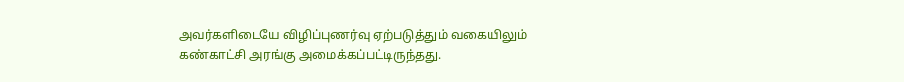அவர்களிடையே விழிப்புணர்வு ஏற்படுத்தும் வகையிலும் கண்காட்சி அரங்கு அமைக்கப்பட்டிருந்தது.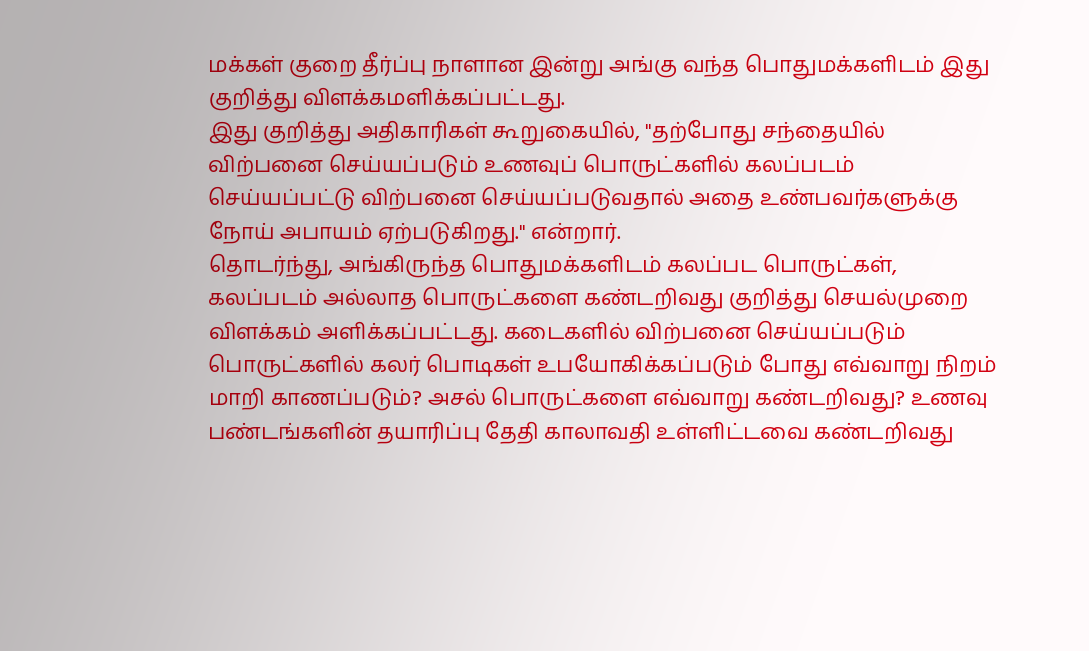மக்கள் குறை தீர்ப்பு நாளான இன்று அங்கு வந்த பொதுமக்களிடம் இது குறித்து விளக்கமளிக்கப்பட்டது.
இது குறித்து அதிகாரிகள் கூறுகையில், "தற்போது சந்தையில் விற்பனை செய்யப்படும் உணவுப் பொருட்களில் கலப்படம் செய்யப்பட்டு விற்பனை செய்யப்படுவதால் அதை உண்பவர்களுக்கு நோய் அபாயம் ஏற்படுகிறது." என்றார்.
தொடர்ந்து, அங்கிருந்த பொதுமக்களிடம் கலப்பட பொருட்கள், கலப்படம் அல்லாத பொருட்களை கண்டறிவது குறித்து செயல்முறை விளக்கம் அளிக்கப்பட்டது. கடைகளில் விற்பனை செய்யப்படும் பொருட்களில் கலர் பொடிகள் உபயோகிக்கப்படும் போது எவ்வாறு நிறம் மாறி காணப்படும்? அசல் பொருட்களை எவ்வாறு கண்டறிவது? உணவு பண்டங்களின் தயாரிப்பு தேதி காலாவதி உள்ளிட்டவை கண்டறிவது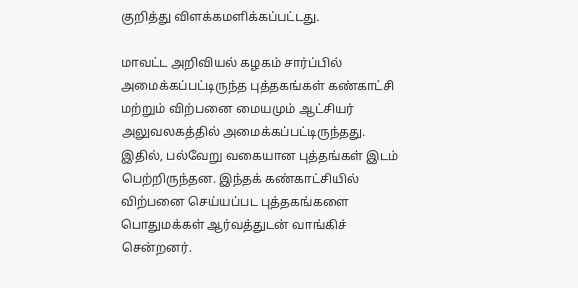குறித்து விளக்கமளிக்கப்பட்டது.

மாவட்ட அறிவியல் கழகம் சார்ப்பில் அமைக்கப்பட்டிருந்த புத்தகங்கள் கண்காட்சி மற்றும் விற்பனை மையமும் ஆட்சியர் அலுவலகத்தில் அமைக்கப்பட்டிருந்தது. இதில், பல்வேறு வகையான புத்தங்கள் இடம் பெற்றிருந்தன. இந்தக் கண்காட்சியில் விற்பனை செய்யப்பட புத்தகங்களை பொதுமக்கள் ஆர்வத்துடன் வாங்கிச் சென்றனர்.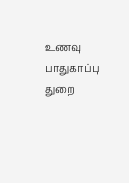உணவு பாதுகாப்பு துறை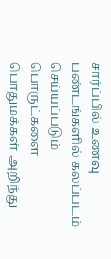சார்ப்பில் உணவு பண்டங்களில் கலப்படம் செய்யப்படும் பொருட்களை பொதுமக்கள் அறிந்து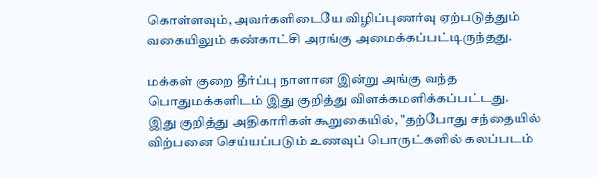கொள்ளவும், அவர்களிடையே விழிப்புணர்வு ஏற்படுத்தும் வகையிலும் கண்காட்சி அரங்கு அமைக்கப்பட்டிருந்தது.

மக்கள் குறை தீர்ப்பு நாளான இன்று அங்கு வந்த பொதுமக்களிடம் இது குறித்து விளக்கமளிக்கப்பட்டது.
இது குறித்து அதிகாரிகள் கூறுகையில், "தற்போது சந்தையில் விற்பனை செய்யப்படும் உணவுப் பொருட்களில் கலப்படம்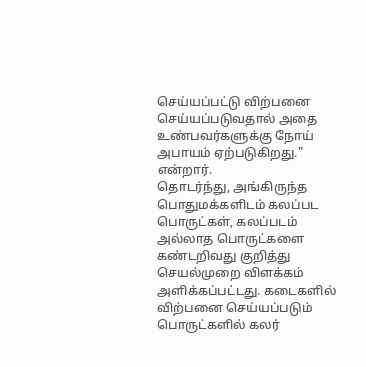செய்யப்பட்டு விற்பனை செய்யப்படுவதால் அதை உண்பவர்களுக்கு நோய் அபாயம் ஏற்படுகிறது." என்றார்.
தொடர்ந்து, அங்கிருந்த பொதுமக்களிடம் கலப்பட பொருட்கள், கலப்படம் அல்லாத பொருட்களை கண்டறிவது குறித்து செயல்முறை விளக்கம் அளிக்கப்பட்டது. கடைகளில் விற்பனை செய்யப்படும் பொருட்களில் கலர்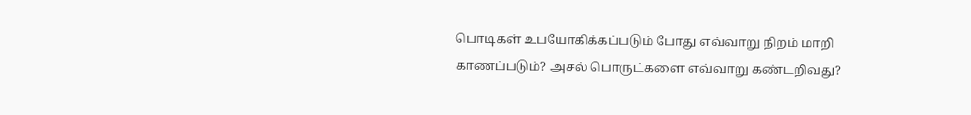பொடிகள் உபயோகிக்கப்படும் போது எவ்வாறு நிறம் மாறி காணப்படும்? அசல் பொருட்களை எவ்வாறு கண்டறிவது?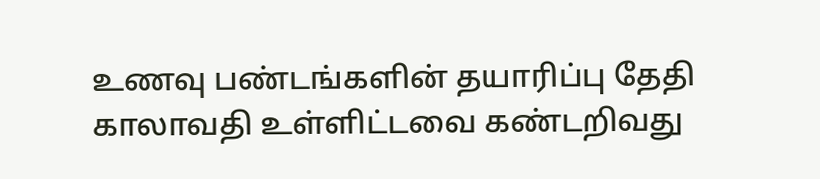உணவு பண்டங்களின் தயாரிப்பு தேதி காலாவதி உள்ளிட்டவை கண்டறிவது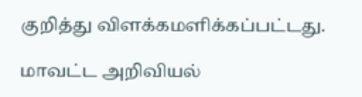குறித்து விளக்கமளிக்கப்பட்டது.

மாவட்ட அறிவியல்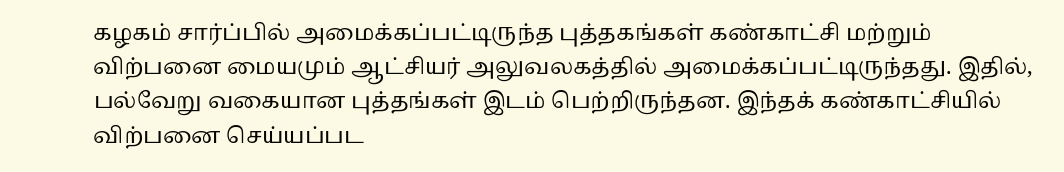கழகம் சார்ப்பில் அமைக்கப்பட்டிருந்த புத்தகங்கள் கண்காட்சி மற்றும் விற்பனை மையமும் ஆட்சியர் அலுவலகத்தில் அமைக்கப்பட்டிருந்தது. இதில், பல்வேறு வகையான புத்தங்கள் இடம் பெற்றிருந்தன. இந்தக் கண்காட்சியில் விற்பனை செய்யப்பட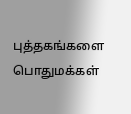புத்தகங்களை பொதுமக்கள்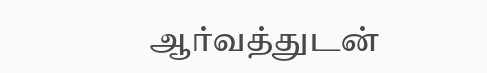ஆர்வத்துடன்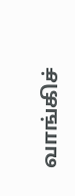வாங்கிச்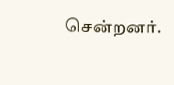சென்றனர்.